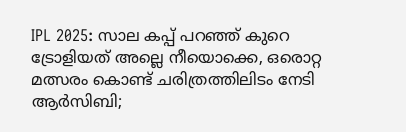IPL 2025: സാല കപ്പ് പറഞ്ഞ് കുറെ ട്രോളിയത് അല്ലെ നീയൊക്കെ, ഒരൊറ്റ മത്സരം കൊണ്ട് ചരിത്രത്തിലിടം നേടി ആർസിബി;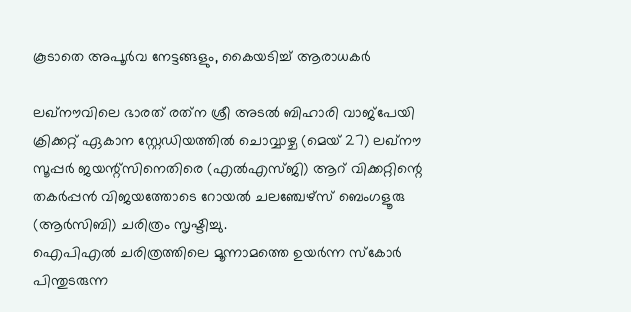കൂടാതെ അപൂർവ നേട്ടങ്ങളും, കൈയടിച്ച് ആരാധകർ

ലഖ്‌നൗവിലെ ഭാരത് രത്‌ന ശ്രീ അടൽ ബിഹാരി വാജ്‌പേയി ക്രിക്കറ്റ് ഏകാന സ്റ്റേഡിയത്തിൽ ചൊവ്വാഴ്ച (മെയ് 27) ലഖ്‌നൗ സൂപ്പർ ജയന്റ്‌സിനെതിരെ (എൽഎസ്ജി) ആറ് വിക്കറ്റിന്റെ തകർപ്പൻ വിജയത്തോടെ റോയൽ ചലഞ്ചേഴ്‌സ് ബെംഗളൂരു (ആർസിബി) ചരിത്രം സൃഷ്ടിച്ചു.
ഐപിഎൽ ചരിത്രത്തിലെ മൂന്നാമത്തെ ഉയർന്ന സ്‌കോർ പിന്തുടരുന്ന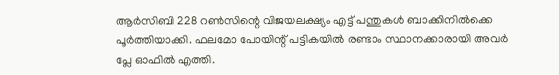ആർസിബി 228 റൺസിന്റെ വിജയലക്ഷ്യം എട്ട് പന്തുകൾ ബാക്കിനിൽക്കെ പൂർത്തിയാക്കി. ഫലമോ പോയിന്റ് പട്ടികയിൽ രണ്ടാം സ്ഥാനക്കാരായി അവർ പ്ലേ ഓഫിൽ എത്തി.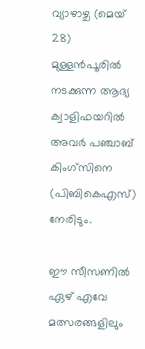വ്യാഴാഴ്ച (മെയ് 28) മുള്ളൻപൂരിൽ നടക്കുന്ന ആദ്യ ക്വാളിഫയറിൽ അവർ പഞ്ചാബ് കിംഗ്‌സിനെ (പിബികെഎസ്) നേരിടും.

ഈ സീസണിൽ ഏഴ് എവേ മത്സരങ്ങളിലും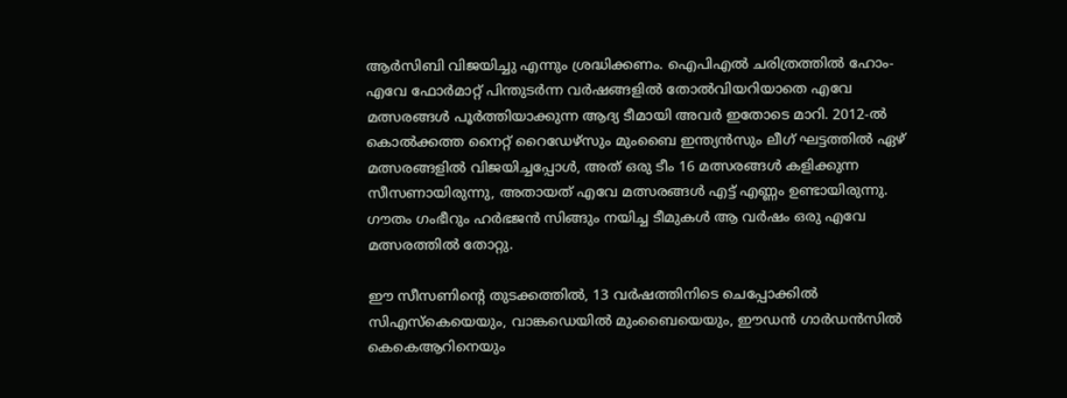ആർസിബി വിജയിച്ചു എന്നും ശ്രദ്ധിക്കണം. ഐപിഎൽ ചരിത്രത്തിൽ ഹോം-എവേ ഫോർമാറ്റ് പിന്തുടർന്ന വർഷങ്ങളിൽ തോൽവിയറിയാതെ എവേ മത്സരങ്ങൾ പൂർത്തിയാക്കുന്ന ആദ്യ ടീമായി അവർ ഇതോടെ മാറി. 2012-ൽ കൊൽക്കത്ത നൈറ്റ് റൈഡേഴ്‌സും മുംബൈ ഇന്ത്യൻസും ലീഗ് ഘട്ടത്തിൽ ഏഴ് മത്സരങ്ങളിൽ വിജയിച്ചപ്പോൾ, അത് ഒരു ടീം 16 മത്സരങ്ങൾ കളിക്കുന്ന സീസണായിരുന്നു, അതായത് എവേ മത്സരങ്ങൾ എട്ട് എണ്ണം ഉണ്ടായിരുന്നു. ഗൗതം ഗംഭീറും ഹർഭജൻ സിങ്ങും നയിച്ച ടീമുകൾ ആ വർഷം ഒരു എവേ മത്സരത്തിൽ തോറ്റു.

ഈ സീസണിന്റെ തുടക്കത്തിൽ, 13 വർഷത്തിനിടെ ചെപ്പോക്കിൽ സി‌എസ്‌കെയെയും, വാങ്കഡെയിൽ മുംബൈയെയും, ഈഡൻ ഗാർഡൻസിൽ കെ‌കെ‌ആറിനെയും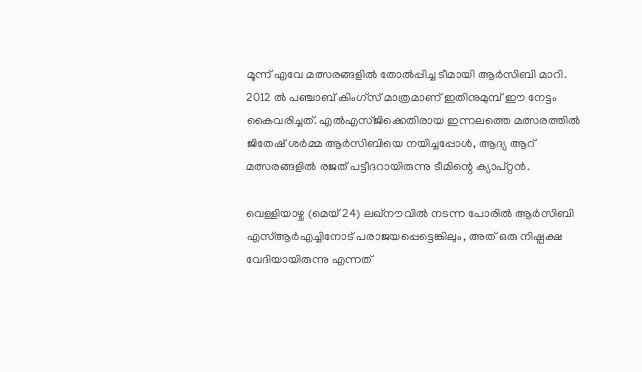മൂന്ന് എവേ മത്സരങ്ങളിൽ തോൽപ്പിച്ച ടീമായി ആർ‌സി‌ബി മാറി. 2012 ൽ പഞ്ചാബ് കിംഗ്‌സ് മാത്രമാണ് ഇതിനുമുമ്പ് ഈ നേട്ടം കൈവരിച്ചത്. എൽ‌എസ്‌ജിക്കെതിരായ ഇന്നലത്തെ മത്സരത്തിൽ ജിതേഷ് ശർമ്മ ആർ‌സി‌ബിയെ നയിച്ചപ്പോൾ, ആദ്യ ആറ് മത്സരങ്ങളിൽ രജത് പട്ടീദറായിരുന്നു ടീമിന്റെ ക്യാപ്റ്റൻ.

വെള്ളിയാഴ്ച (മെയ് 24) ലഖ്‌നൗവിൽ നടന്ന പോരിൽ ആർ‌സി‌ബി എസ്‌ആർ‌എച്ചിനോട് പരാജയപ്പെട്ടെങ്കിലും, അത് ഒരു നിഷ്പക്ഷ വേദിയായിരുന്നു എന്നത്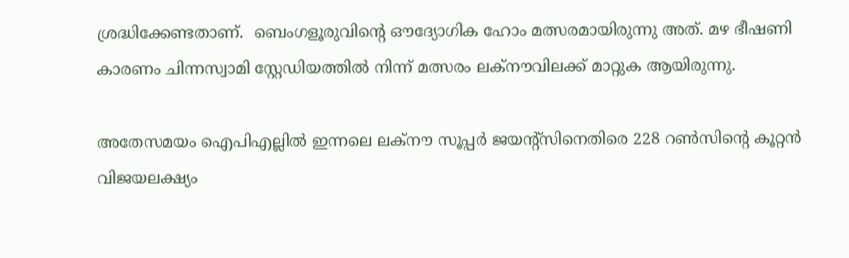ശ്രദ്ധിക്കേണ്ടതാണ്.  ബെംഗളൂരുവിന്റെ ഔദ്യോഗിക ഹോം മത്സരമായിരുന്നു അത്. മഴ ഭീഷണി കാരണം ചിന്നസ്വാമി സ്റ്റേഡിയത്തിൽ നിന്ന് മത്സരം ലക്നൗവിലക്ക് മാറ്റുക ആയിരുന്നു.

അതേസമയം ഐപിഎല്ലിൽ ഇന്നലെ ലക്‌നൗ സൂപ്പർ ജയന്റ്‌സിനെതിരെ 228 റൺസിന്റെ കൂറ്റൻ വിജയലക്ഷ്യം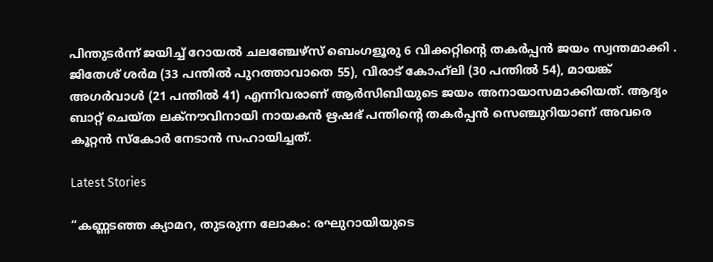പിന്തുടർന്ന് ജയിച്ച് റോയൽ ചലഞ്ചേഴ്‌സ് ബെംഗളൂരു 6 വിക്കറ്റിന്റെ തകർപ്പൻ ജയം സ്വന്തമാക്കി . ജിതേശ് ശർമ (33 പന്തിൽ പുറത്താവാതെ 55), വിരാട് കോഹ്‌ലി (30 പന്തിൽ 54), മായങ്ക് അഗർവാൾ (21 പന്തിൽ 41) എന്നിവരാണ് ആർസിബിയുടെ ജയം അനായാസമാക്കിയത്. ആദ്യം ബാറ്റ് ചെയ്ത ലക്നൗവിനായി നായകൻ ഋഷഭ് പന്തിന്റെ തകർപ്പൻ സെഞ്ചുറിയാണ് അവരെ കൂറ്റൻ സ്കോർ നേടാൻ സഹായിച്ചത്.

Latest Stories

“കണ്ണടഞ്ഞ ക്യാമറ, തുടരുന്ന ലോകം: രഘുറായിയുടെ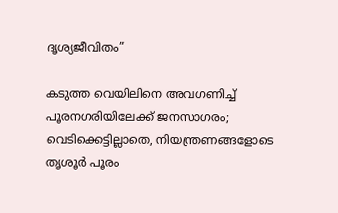ദൃശ്യജീവിതം”

കടുത്ത വെയിലിനെ അവഗണിച്ച് പൂരനഗരിയിലേക്ക് ജനസാഗരം; വെടിക്കെട്ടില്ലാതെ, നിയന്ത്രണങ്ങളോടെ തൃശൂർ പൂരം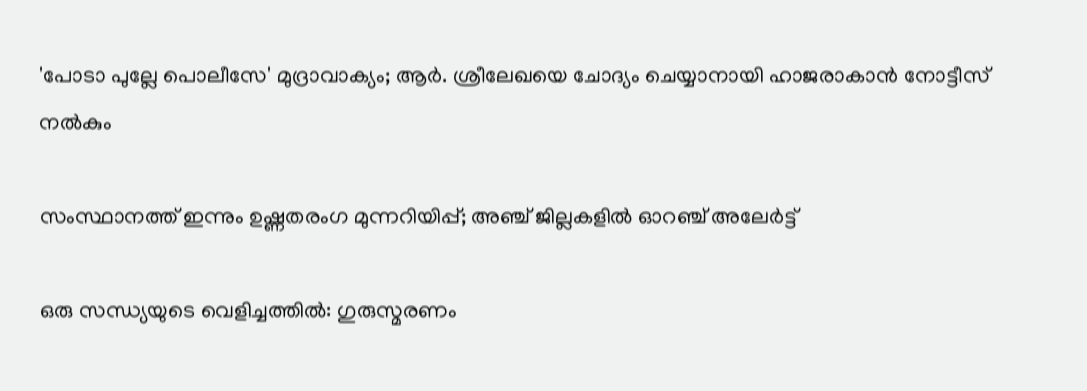'പോടാ പുല്ലേ പൊലീസേ' മുദ്രാവാക്യം; ആർ. ശ്രീലേഖയെ ചോദ്യം ചെയ്യാനായി ഹാജരാകാൻ നോട്ടീസ് നൽകും

സംസ്ഥാനത്ത് ഇന്നും ഉഷ്ണതരംഗ മുന്നറിയിപ്പ്; അഞ്ച് ജില്ലകളിൽ ഓറഞ്ച് അലേർട്ട്

ഒരു സന്ധ്യയുടെ വെളിച്ചത്തിൽ: ഗുരുസ്മരണം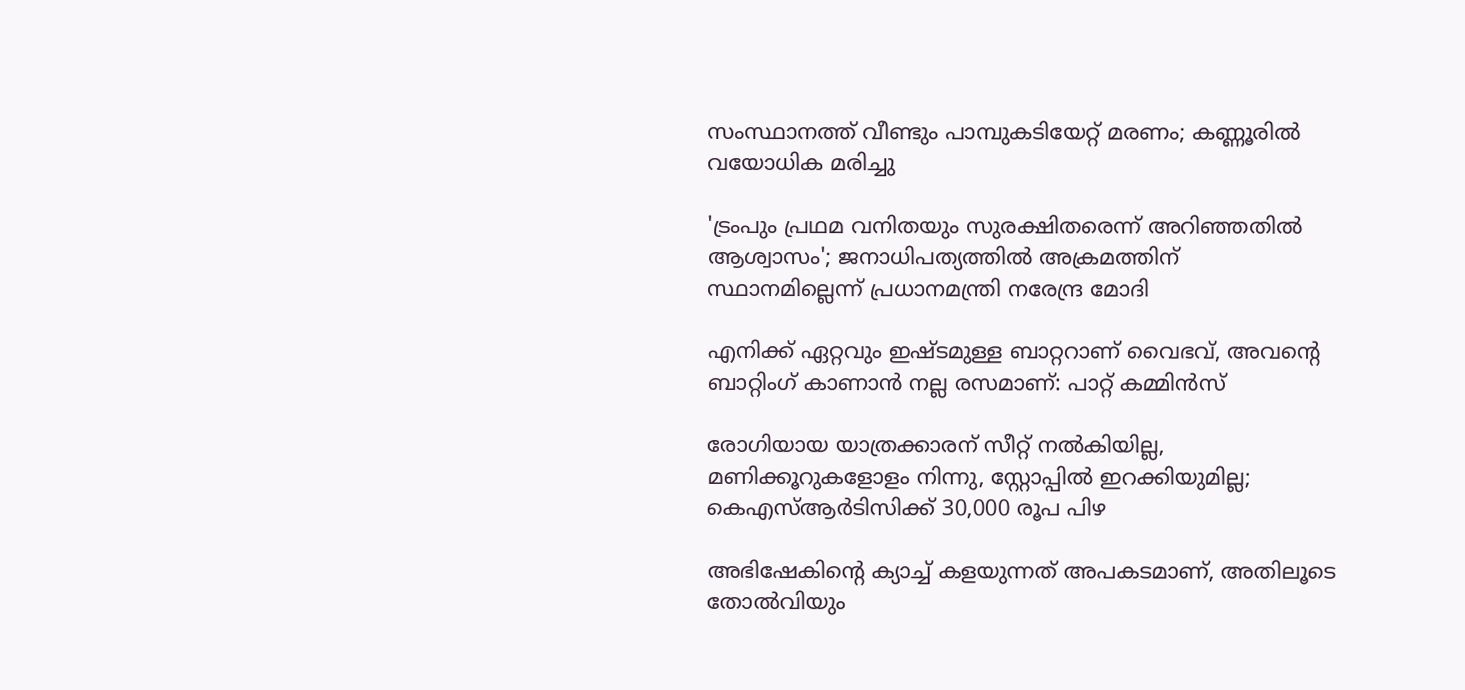സംസ്ഥാനത്ത് വീണ്ടും പാമ്പുകടിയേറ്റ് മരണം; കണ്ണൂരില്‍ വയോധിക മരിച്ചു

'ട്രംപും പ്രഥമ വനിതയും സുരക്ഷിതരെന്ന് അറിഞ്ഞതിൽ ആശ്വാസം'; ജനാധിപത്യത്തിൽ അക്രമത്തിന് സ്ഥാനമില്ലെന്ന് പ്രധാനമന്ത്രി നരേന്ദ്ര മോദി

എനിക്ക് ഏറ്റവും ഇഷ്ടമുള്ള ബാറ്ററാണ് വൈഭവ്, അവന്റെ ബാറ്റിംഗ് കാണാൻ നല്ല രസമാണ്: പാറ്റ് കമ്മിൻസ്

രോഗിയായ യാത്രക്കാരന് സീറ്റ് നല്‍കിയില്ല, മണിക്കൂറുകളോളം നിന്നു, സ്റ്റോപ്പിൽ ഇറക്കിയുമില്ല; കെഎസ്ആര്‍ടിസിക്ക് 30,000 രൂപ പിഴ

അഭിഷേകിന്റെ ക്യാച്ച് കളയുന്നത് അപകടമാണ്, അതിലൂടെ തോൽവിയും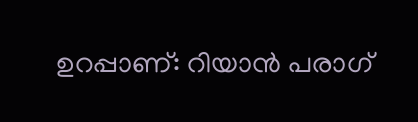ഉറപ്പാണ്: റിയാൻ പരാഗ്